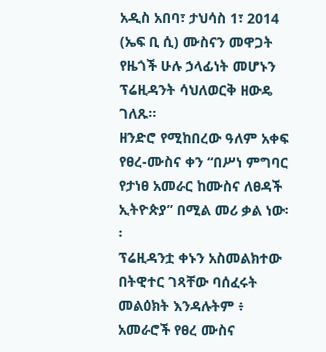አዲስ አበባ፣ ታህሳስ 1፣ 2014 (ኤፍ ቢ ሲ) ሙስናን መዋጋት የዜጎች ሁሉ ኃላፊነት መሆኑን ፕሬዚዳንት ሳህለወርቅ ዘውዴ ገለጹ፡፡
ዘንድሮ የሚከበረው ዓለም አቀፍ የፀረ-ሙስና ቀን “በሥነ ምግባር የታነፀ አመራር ከሙስና ለፀዳች ኢትዮጵያ” በሚል መሪ ቃል ነው፡፡
ፕሬዚዳንቷ ቀኑን አስመልክተው በትዊተር ገጻቸው ባሰፈሩት መልዕክት እንዳሉትም ፥ አመራሮች የፀረ ሙስና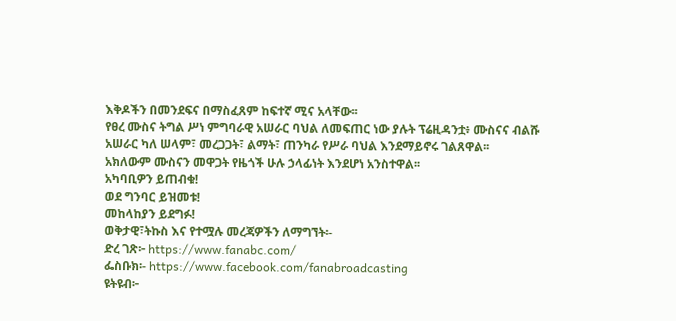እቅዶችን በመንደፍና በማስፈጸም ከፍተኛ ሚና አላቸው፡፡
የፀረ ሙስና ትግል ሥነ ምግባራዊ አሠራር ባህል ለመፍጠር ነው ያሉት ፕሬዚዳንቷ፥ ሙስናና ብልሹ አሠራር ካለ ሠላም፣ መረጋጋት፣ ልማት፣ ጠንካራ የሥራ ባህል እንደማይኖሩ ገልጸዋል፡፡
አክለውም ሙስናን መዋጋት የዜጎች ሁሉ ኃላፊነት እንደሆነ አንስተዋል፡፡
አካባቢዎን ይጠብቁ!
ወደ ግንባር ይዝመቱ!
መከላከያን ይደግፉ!
ወቅታዊ፣ትኩስ እና የተሟሉ መረጃዎችን ለማግኘት፡-
ድረ ገጽ፦ https://www.fanabc.com/
ፌስቡክ፡- https://www.facebook.com/fanabroadcasting
ዩትዩብ፦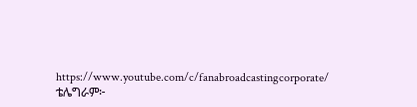https://www.youtube.com/c/fanabroadcastingcorporate/
ቴሌግራም፦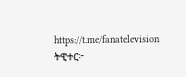https://t.me/fanatelevision
ትዊተር፦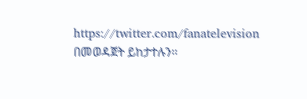https://twitter.com/fanatelevision በመወዳጀት ይከታተሉን፡፡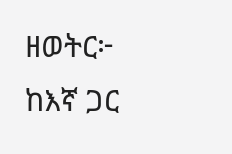ዘወትር፦ ከእኛ ጋር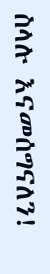ስላሉ እናመሰግናለን!